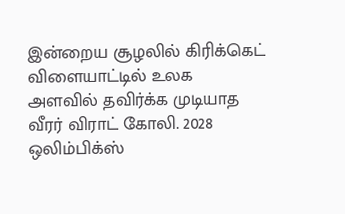இன்றைய சூழலில் கிரிக்கெட் விளையாட்டில் உலக அளவில் தவிர்க்க முடியாத வீரர் விராட் கோலி. 2028 ஒலிம்பிக்ஸ்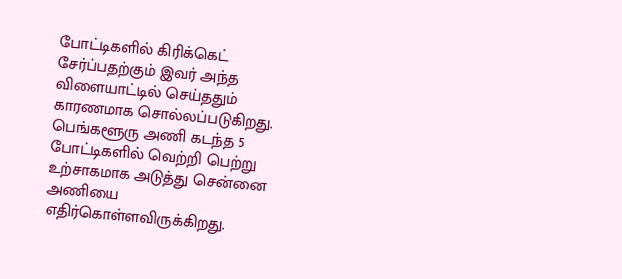போட்டிகளில் கிரிக்கெட் சேர்ப்பதற்கும் இவர் அந்த விளையாட்டில் செய்ததும் காரணமாக சொல்லப்படுகிறது.
பெங்களூரு அணி கடந்த 5 போட்டிகளில் வெற்றி பெற்று உற்சாகமாக அடுத்து சென்னை அணியை எதிர்கொள்ளவிருக்கிறது.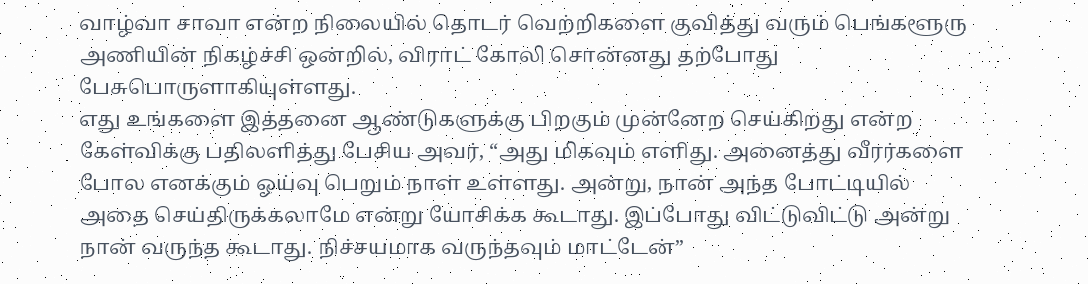வாழ்வா சாவா என்ற நிலையில் தொடர் வெற்றிகளை குவித்து வரும் பெங்களூரு அணியின் நிகழ்ச்சி ஒன்றில், விராட் கோலி சொன்னது தற்போது பேசுபொருளாகியுள்ளது.
எது உங்களை இத்தனை ஆண்டுகளுக்கு பிறகும் முன்னேற செய்கிறது என்ற கேள்விக்கு பதிலளித்து பேசிய அவர், “அது மிகவும் எளிது. அனைத்து வீரர்களை போல எனக்கும் ஓய்வு பெறும் நாள் உள்ளது. அன்று, நான் அந்த போட்டியில் அதை செய்திருக்கலாமே என்று யோசிக்க கூடாது. இப்போது விட்டுவிட்டு அன்று நான் வருந்த கூடாது. நிச்சயமாக வருந்தவும் மாட்டேன்”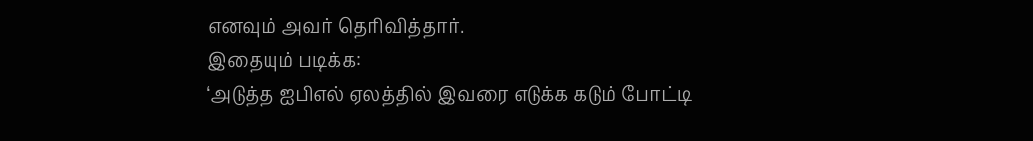எனவும் அவர் தெரிவித்தார்.
இதையும் படிக்க:
‘அடுத்த ஐபிஎல் ஏலத்தில் இவரை எடுக்க கடும் போட்டி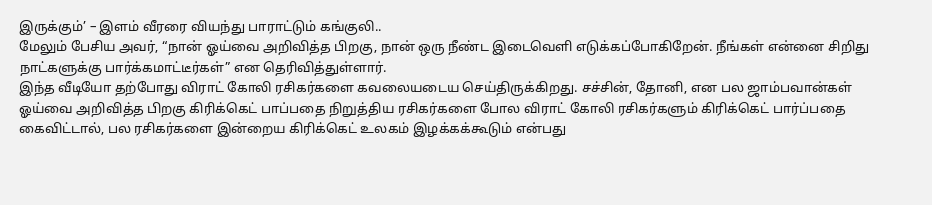இருக்கும்’ – இளம் வீரரை வியந்து பாராட்டும் கங்குலி..
மேலும் பேசிய அவர், “நான் ஓய்வை அறிவித்த பிறகு, நான் ஒரு நீண்ட இடைவெளி எடுக்கப்போகிறேன். நீங்கள் என்னை சிறிது நாட்களுக்கு பார்க்கமாட்டீர்கள்” என தெரிவித்துள்ளார்.
இந்த வீடியோ தற்போது விராட் கோலி ரசிகர்களை கவலையடைய செய்திருக்கிறது. சச்சின், தோனி, என பல ஜாம்பவான்கள் ஓய்வை அறிவித்த பிறகு கிரிக்கெட் பாப்பதை நிறுத்திய ரசிகர்களை போல விராட் கோலி ரசிகர்களும் கிரிக்கெட் பார்ப்பதை கைவிட்டால், பல ரசிகர்களை இன்றைய கிரிக்கெட் உலகம் இழக்கக்கூடும் என்பது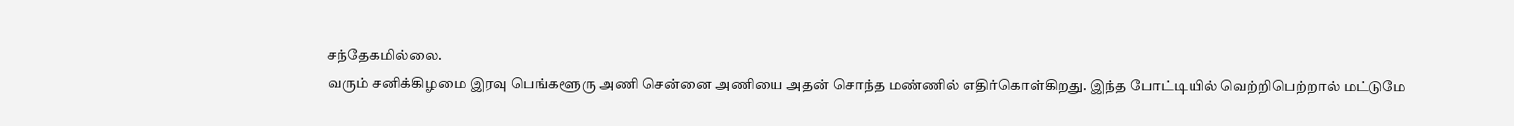சந்தேகமில்லை.
வரும் சனிக்கிழமை இரவு பெங்களூரு அணி சென்னை அணியை அதன் சொந்த மண்ணில் எதிர்கொள்கிறது. இந்த போட்டியில் வெற்றிபெற்றால் மட்டுமே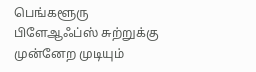பெங்களூரு பிளேஆஃப்ஸ் சுற்றுக்கு முன்னேற முடியும்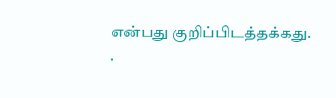என்பது குறிப்பிடத்தக்கது.
.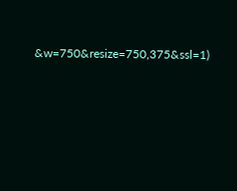&w=750&resize=750,375&ssl=1)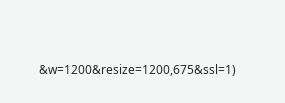&w=1200&resize=1200,675&ssl=1)